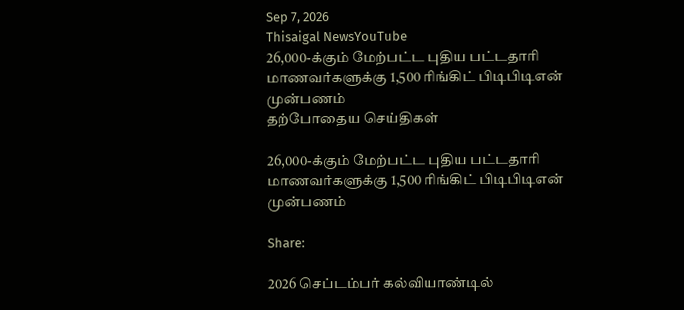Sep 7, 2026
Thisaigal NewsYouTube
26,000-க்கும் மேற்பட்ட புதிய பட்டதாரி மாணவர்களுக்கு 1,500 ரிங்கிட் பிடிபிடிஎன் முன்பணம்
தற்போதைய செய்திகள்

26,000-க்கும் மேற்பட்ட புதிய பட்டதாரி மாணவர்களுக்கு 1,500 ரிங்கிட் பிடிபிடிஎன் முன்பணம்

Share:

2026 செப்டம்பர் கல்வியாண்டில்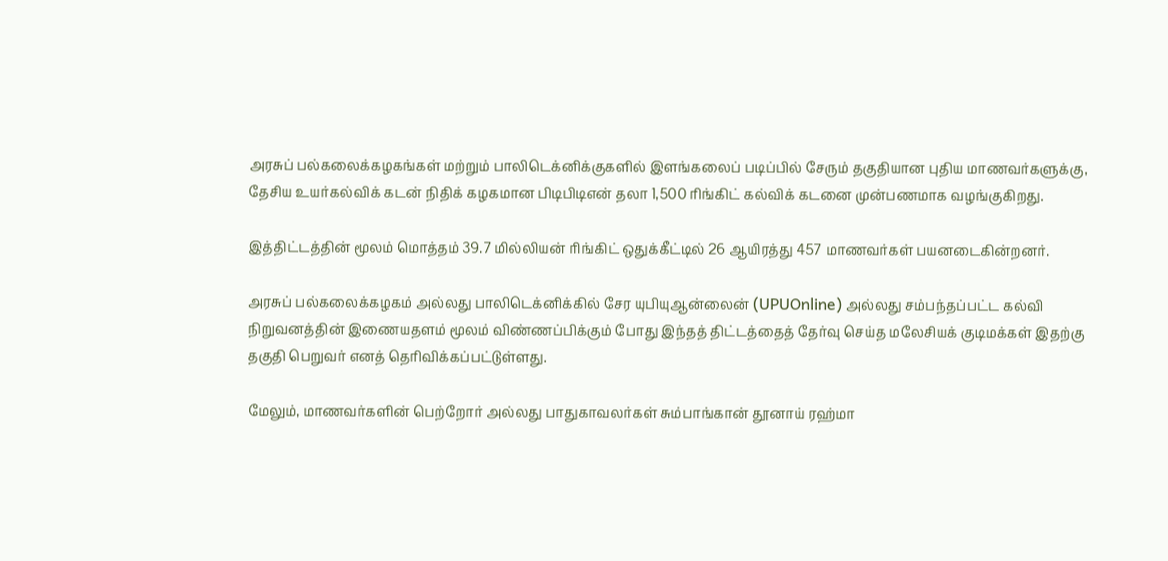அரசுப் பல்கலைக்கழகங்கள் மற்றும் பாலிடெக்னிக்குகளில் இளங்கலைப் படிப்பில் சேரும் தகுதியான புதிய மாணவர்களுக்கு, தேசிய உயர்கல்விக் கடன் நிதிக் கழகமான பிடிபிடிஎன் தலா 1,500 ரிங்கிட் கல்விக் கடனை முன்பணமாக வழங்குகிறது.

இத்திட்டத்தின் மூலம் மொத்தம் 39.7 மில்லியன் ரிங்கிட் ஒதுக்கீட்டில் 26 ஆயிரத்து 457 மாணவர்கள் பயனடைகின்றனர்.

அரசுப் பல்கலைக்கழகம் அல்லது பாலிடெக்னிக்கில் சேர யுபியுஆன்லைன் (UPUOnline) அல்லது சம்பந்தப்பட்ட கல்வி நிறுவனத்தின் இணையதளம் மூலம் விண்ணப்பிக்கும் போது இந்தத் திட்டத்தைத் தேர்வு செய்த மலேசியக் குடிமக்கள் இதற்கு தகுதி பெறுவர் எனத் தெரிவிக்கப்பட்டுள்ளது.

மேலும், மாணவர்களின் பெற்றோர் அல்லது பாதுகாவலர்கள் சும்பாங்கான் தூனாய் ரஹ்மா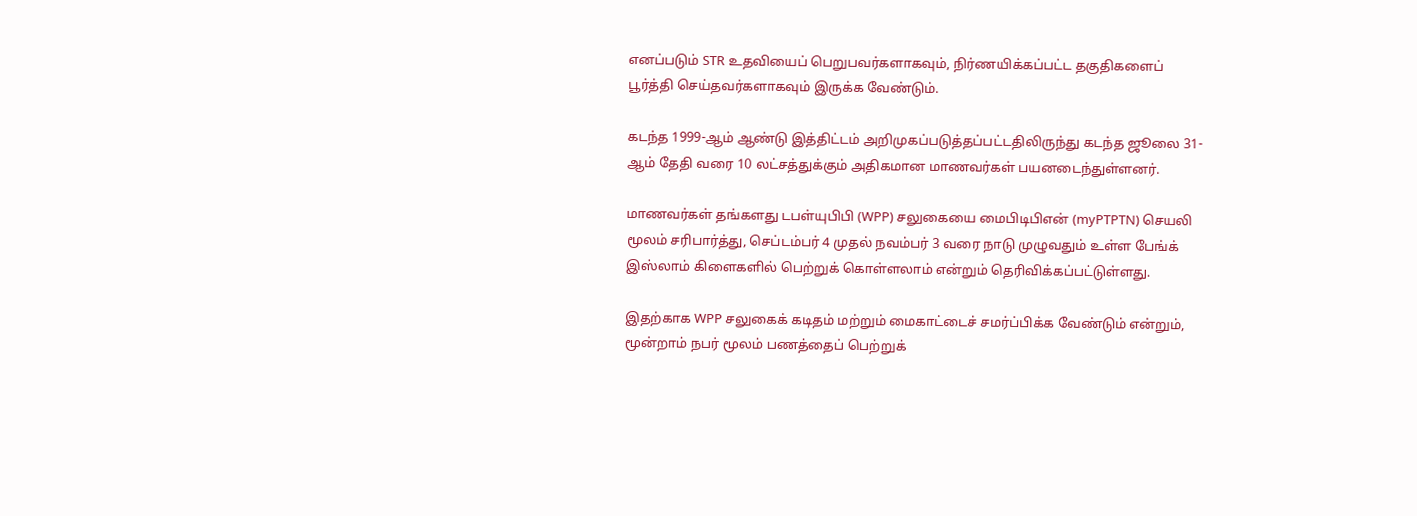எனப்படும் STR உதவியைப் பெறுபவர்களாகவும், நிர்ணயிக்கப்பட்ட தகுதிகளைப் பூர்த்தி செய்தவர்களாகவும் இருக்க வேண்டும்.

கடந்த 1999-ஆம் ஆண்டு இத்திட்டம் அறிமுகப்படுத்தப்பட்டதிலிருந்து கடந்த ஜூலை 31-ஆம் தேதி வரை 10 லட்சத்துக்கும் அதிகமான மாணவர்கள் பயனடைந்துள்ளனர்.

மாணவர்கள் தங்களது டபள்யுபிபி (WPP) சலுகையை மைபிடிபிஎன் (myPTPTN) செயலி மூலம் சரிபார்த்து, செப்டம்பர் 4 முதல் நவம்பர் 3 வரை நாடு முழுவதும் உள்ள பேங்க் இஸ்லாம் கிளைகளில் பெற்றுக் கொள்ளலாம் என்றும் தெரிவிக்கப்பட்டுள்ளது.

இதற்காக WPP சலுகைக் கடிதம் மற்றும் மைகாட்டைச் சமர்ப்பிக்க வேண்டும் என்றும், மூன்றாம் நபர் மூலம் பணத்தைப் பெற்றுக்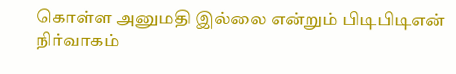கொள்ள அனுமதி இல்லை என்றும் பிடிபிடிஎன் நிர்வாகம்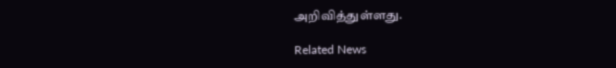அறிவித்துள்ளது.

Related News